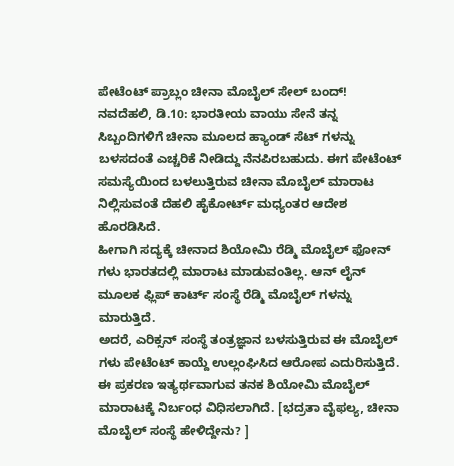ಪೇಟೆಂಟ್ ಪ್ರಾಬ್ಲಂ ಚೀನಾ ಮೊಬೈಲ್ ಸೇಲ್ ಬಂದ್!
ನವದೆಹಲಿ, ಡಿ.10: ಭಾರತೀಯ ವಾಯು ಸೇನೆ ತನ್ನ ಸಿಬ್ಬಂದಿಗಳಿಗೆ ಚೀನಾ ಮೂಲದ ಹ್ಯಾಂಡ್ ಸೆಟ್ ಗಳನ್ನು ಬಳಸದಂತೆ ಎಚ್ಚರಿಕೆ ನೀಡಿದ್ದು ನೆನಪಿರಬಹುದು. ಈಗ ಪೇಟೆಂಟ್ ಸಮಸ್ಯೆಯಿಂದ ಬಳಲುತ್ತಿರುವ ಚೀನಾ ಮೊಬೈಲ್ ಮಾರಾಟ ನಿಲ್ಲಿಸುವಂತೆ ದೆಹಲಿ ಹೈಕೋರ್ಟ್ ಮಧ್ಯಂತರ ಆದೇಶ ಹೊರಡಿಸಿದೆ.
ಹೀಗಾಗಿ ಸದ್ಯಕ್ಕೆ ಚೀನಾದ ಶಿಯೋಮಿ ರೆಡ್ಮಿ ಮೊಬೈಲ್ ಫೋನ್ ಗಳು ಭಾರತದಲ್ಲಿ ಮಾರಾಟ ಮಾಡುವಂತಿಲ್ಲ. ಆನ್ ಲೈನ್ ಮೂಲಕ ಫ್ಲಿಪ್ ಕಾರ್ಟ್ ಸಂಸ್ಥೆ ರೆಡ್ಮಿ ಮೊಬೈಲ್ ಗಳನ್ನು ಮಾರುತ್ತಿದೆ.
ಅದರೆ, ಎರಿಕ್ಸನ್ ಸಂಸ್ಥೆ ತಂತ್ರಜ್ಞಾನ ಬಳಸುತ್ತಿರುವ ಈ ಮೊಬೈಲ್ ಗಳು ಪೇಟೆಂಟ್ ಕಾಯ್ದೆ ಉಲ್ಲಂಘಿಸಿದ ಆರೋಪ ಎದುರಿಸುತ್ತಿದೆ. ಈ ಪ್ರಕರಣ ಇತ್ಯರ್ಥವಾಗುವ ತನಕ ಶಿಯೋಮಿ ಮೊಬೈಲ್ ಮಾರಾಟಕ್ಕೆ ನಿರ್ಬಂಧ ವಿಧಿಸಲಾಗಿದೆ. [ಭದ್ರತಾ ವೈಫಲ್ಯ, ಚೀನಾ ಮೊಬೈಲ್ ಸಂಸ್ಥೆ ಹೇಳಿದ್ದೇನು? ]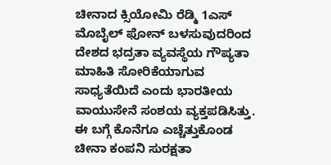ಚೀನಾದ ಕ್ಸಿಯೋಮಿ ರೆಡ್ಮಿ 1ಎಸ್ ಮೊಬೈಲ್ ಫೋನ್ ಬಳಸುವುದರಿಂದ ದೇಶದ ಭದ್ರತಾ ವ್ಯವಸ್ಥೆಯ ಗೌಪ್ಯತಾ ಮಾಹಿತಿ ಸೋರಿಕೆಯಾಗುವ ಸಾಧ್ಯತೆಯಿದೆ ಎಂದು ಭಾರತೀಯ ವಾಯುಸೇನೆ ಸಂಶಯ ವ್ಯಕ್ತಪಡಿಸಿತ್ತು. ಈ ಬಗ್ಗೆ ಕೊನೆಗೂ ಎಚ್ಚೆತ್ತುಕೊಂಡ ಚೀನಾ ಕಂಪನಿ ಸುರಕ್ಷತಾ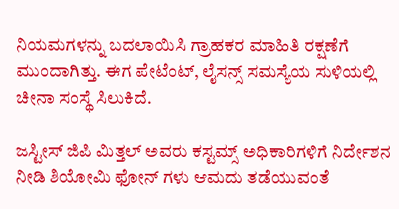ನಿಯಮಗಳನ್ನು ಬದಲಾಯಿಸಿ ಗ್ರಾಹಕರ ಮಾಹಿತಿ ರಕ್ಷಣೆಗೆ ಮುಂದಾಗಿತ್ತು. ಈಗ ಪೇಟೆಂಟ್, ಲೈಸನ್ಸ್ ಸಮಸ್ಯೆಯ ಸುಳಿಯಲ್ಲಿ ಚೀನಾ ಸಂಸ್ಥೆ ಸಿಲುಕಿದೆ.

ಜಸ್ಟೀಸ್ ಜಿಪಿ ಮಿತ್ತಲ್ ಅವರು ಕಸ್ಟಮ್ಸ್ ಅಧಿಕಾರಿಗಳಿಗೆ ನಿರ್ದೇಶನ ನೀಡಿ ಶಿಯೋಮಿ ಫೋನ್ ಗಳು ಆಮದು ತಡೆಯುವಂತೆ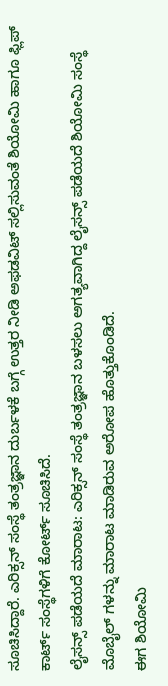ಸೂಚಿಸಿದ್ದಾರೆ. ಎರಿಕ್ಸನ್ ಸಂಸ್ಥೆ ತಂತ್ರಜ್ಞಾನ ದುರ್ಬಳಕೆ ಬಗ್ಗೆ ಉತ್ತರ ನೀಡಿ ಅಫಡವಿಟ್ ಸಲ್ಲಿಸುವಂತೆ ಶಿಯೋಮಿ ಹಾಗೂ ಫ್ಲಿಪ್ ಕಾರ್ಟ್ ಸಂಸ್ಥೆಗಳಿಗೆ ಕೋರ್ಟ್ ಸೂಚಿಸಿದೆ.
ಲೈಸನ್ಸ್ ಪಡೆಯದೆ ಮಾರಾಟ: ಎರಿಕ್ಸನ್ ಸಂಸ್ಥೆ ತಂತ್ರಜ್ಞಾನ ಬಳಸಲು ಅಗತ್ಯವಾಗಿದ್ದ ಲೈಸನ್ಸ್ ಪಡೆಯದೆ ಶಿಯೋಮಿ ಸಂಸ್ಥೆ ಮೊಬೈಲ್ ಗಳನ್ನು ಮಾರಾಟ ಮಾಡಿರುವ ಅರೋಪ ಹೊತ್ತುಕೊಂಡಿದೆ.
ಈಗ ಶಿಯೋಮಿ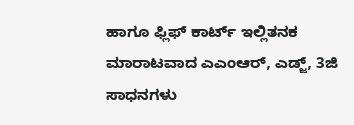ಹಾಗೂ ಫ್ಲಿಫ್ ಕಾರ್ಟ್ ಇಲ್ಲಿತನಕ ಮಾರಾಟವಾದ ಎಎಂಆರ್, ಎಡ್ಜ್, 3ಜಿ ಸಾಧನಗಳು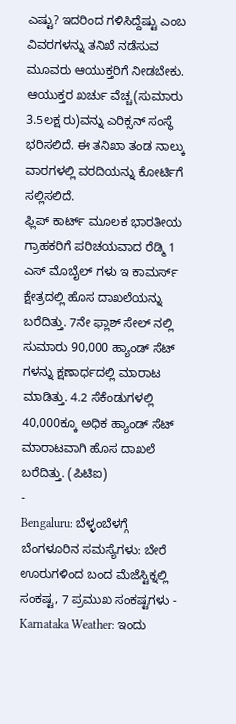ಎಷ್ಟು? ಇದರಿಂದ ಗಳಿಸಿದ್ದೆಷ್ಟು ಎಂಬ ವಿವರಗಳನ್ನು ತನಿಖೆ ನಡೆಸುವ ಮೂವರು ಆಯುಕ್ತರಿಗೆ ನೀಡಬೇಕು. ಆಯುಕ್ತರ ಖರ್ಚು ವೆಚ್ಚ(ಸುಮಾರು 3.5ಲಕ್ಷ ರು)ವನ್ನು ಎರಿಕ್ಸನ್ ಸಂಸ್ಥೆ ಭರಿಸಲಿದೆ. ಈ ತನಿಖಾ ತಂಡ ನಾಲ್ಕು ವಾರಗಳಲ್ಲಿ ವರದಿಯನ್ನು ಕೋರ್ಟಿಗೆ ಸಲ್ಲಿಸಲಿದೆ.
ಫ್ಲಿಪ್ ಕಾರ್ಟ್ ಮೂಲಕ ಭಾರತೀಯ ಗ್ರಾಹಕರಿಗೆ ಪರಿಚಯವಾದ ರೆಡ್ಮಿ 1 ಎಸ್ ಮೊಬೈಲ್ ಗಳು ಇ ಕಾಮರ್ಸ್ ಕ್ಷೇತ್ರದಲ್ಲಿ ಹೊಸ ದಾಖಲೆಯನ್ನು ಬರೆದಿತ್ತು. 7ನೇ ಫ್ಲಾಶ್ ಸೇಲ್ ನಲ್ಲಿ ಸುಮಾರು 90,000 ಹ್ಯಾಂಡ್ ಸೆಟ್ ಗಳನ್ನು ಕ್ಷಣಾರ್ಧದಲ್ಲಿ ಮಾರಾಟ ಮಾಡಿತ್ತು. 4.2 ಸೆಕೆಂಡುಗಳಲ್ಲಿ 40,000ಕ್ಕೂ ಅಧಿಕ ಹ್ಯಾಂಡ್ ಸೆಟ್ ಮಾರಾಟವಾಗಿ ಹೊಸ ದಾಖಲೆ ಬರೆದಿತ್ತು. (ಪಿಟಿಐ)
-
Bengaluru: ಬೆಳ್ಳಂಬೆಳಗ್ಗೆ ಬೆಂಗಳೂರಿನ ಸಮಸ್ಯೆಗಳು: ಬೇರೆ ಊರುಗಳಿಂದ ಬಂದ ಮೆಜೆಸ್ಟಿಕ್ನಲ್ಲಿ ಸಂಕಷ್ಟ, 7 ಪ್ರಮುಖ ಸಂಕಷ್ಟಗಳು -
Karnataka Weather: ಇಂದು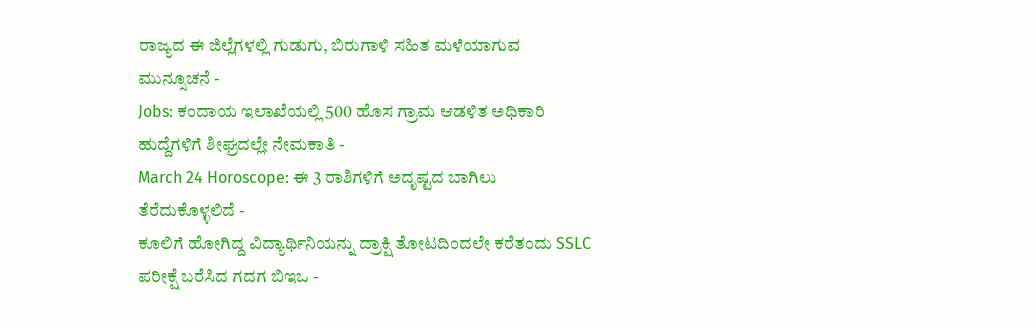ರಾಜ್ಯದ ಈ ಜಿಲ್ಲೆಗಳಲ್ಲಿ ಗುಡುಗು, ಬಿರುಗಾಳಿ ಸಹಿತ ಮಳೆಯಾಗುವ ಮುನ್ಸೂಚನೆ -
Jobs: ಕಂದಾಯ ಇಲಾಖೆಯಲ್ಲಿ 500 ಹೊಸ ಗ್ರಾಮ ಆಡಳಿತ ಅಧಿಕಾರಿ ಹುದ್ದೆಗಳಿಗೆ ಶೀಘ್ರದಲ್ಲೇ ನೇಮಕಾತಿ -
March 24 Horoscope: ಈ 3 ರಾಶಿಗಳಿಗೆ ಅದೃಷ್ಟದ ಬಾಗಿಲು ತೆರೆದುಕೊಳ್ಳಲಿದೆ -
ಕೂಲಿಗೆ ಹೋಗಿದ್ದ ವಿದ್ಯಾರ್ಥಿನಿಯನ್ನು ದ್ರಾಕ್ಷಿ ತೋಟದಿಂದಲೇ ಕರೆತಂದು SSLC ಪರೀಕ್ಷೆ ಬರೆಸಿದ ಗದಗ ಬಿಇಒ -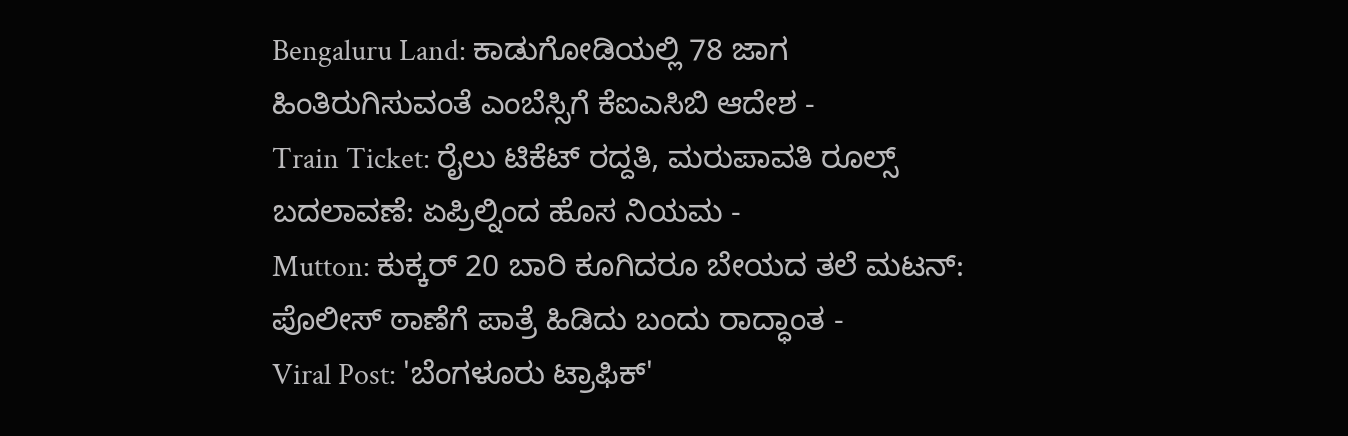Bengaluru Land: ಕಾಡುಗೋಡಿಯಲ್ಲಿ 78 ಜಾಗ ಹಿಂತಿರುಗಿಸುವಂತೆ ಎಂಬೆಸ್ಸಿಗೆ ಕೆಐಎಸಿಬಿ ಆದೇಶ -
Train Ticket: ರೈಲು ಟಿಕೆಟ್ ರದ್ದತಿ, ಮರುಪಾವತಿ ರೂಲ್ಸ್ ಬದಲಾವಣೆ: ಏಪ್ರಿಲ್ನಿಂದ ಹೊಸ ನಿಯಮ -
Mutton: ಕುಕ್ಕರ್ 20 ಬಾರಿ ಕೂಗಿದರೂ ಬೇಯದ ತಲೆ ಮಟನ್: ಪೊಲೀಸ್ ಠಾಣೆಗೆ ಪಾತ್ರೆ ಹಿಡಿದು ಬಂದು ರಾದ್ಧಾಂತ -
Viral Post: 'ಬೆಂಗಳೂರು ಟ್ರಾಫಿಕ್'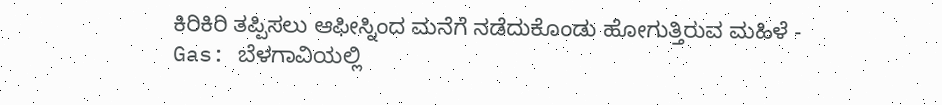ಕಿರಿಕಿರಿ ತಪ್ಪಿಸಲು ಆಫೀಸ್ನಿಂದ ಮನೆಗೆ ನಡೆದುಕೊಂಡು ಹೋಗುತ್ತಿರುವ ಮಹಿಳೆ -
Gas: ಬೆಳಗಾವಿಯಲ್ಲಿ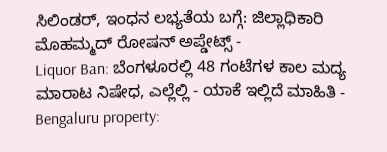ಸಿಲಿಂಡರ್, ಇಂಧನ ಲಭ್ಯತೆಯ ಬಗ್ಗೆ: ಜಿಲ್ಲಾಧಿಕಾರಿ ಮೊಹಮ್ಮದ್ ರೋಷನ್ ಅಪ್ಡೇಟ್ಸ್ -
Liquor Ban: ಬೆಂಗಳೂರಲ್ಲಿ 48 ಗಂಟೆಗಳ ಕಾಲ ಮದ್ಯ ಮಾರಾಟ ನಿಷೇಧ, ಎಲ್ಲೆಲ್ಲಿ - ಯಾಕೆ ಇಲ್ಲಿದೆ ಮಾಹಿತಿ -
Bengaluru property: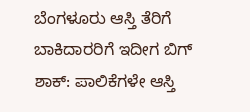ಬೆಂಗಳೂರು ಆಸ್ತಿ ತೆರಿಗೆ ಬಾಕಿದಾರರಿಗೆ ಇದೀಗ ಬಿಗ್ ಶಾಕ್: ಪಾಲಿಕೆಗಳೇ ಆಸ್ತಿ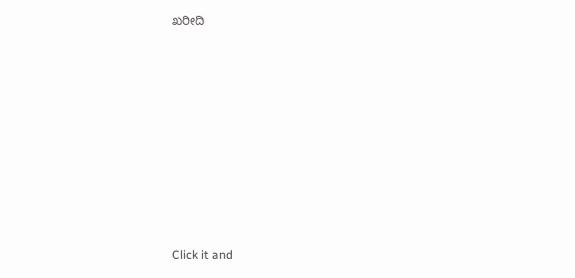ಖರೀದಿ












Click it and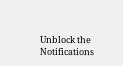Unblock the Notifications